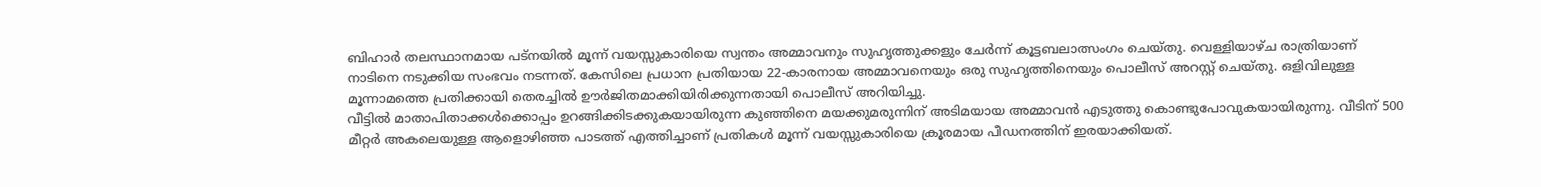ബിഹാർ തലസ്ഥാനമായ പട്നയിൽ മൂന്ന് വയസ്സുകാരിയെ സ്വന്തം അമ്മാവനും സുഹൃത്തുക്കളും ചേർന്ന് കൂട്ടബലാത്സംഗം ചെയ്തു. വെള്ളിയാഴ്ച രാത്രിയാണ് നാടിനെ നടുക്കിയ സംഭവം നടന്നത്. കേസിലെ പ്രധാന പ്രതിയായ 22‑കാരനായ അമ്മാവനെയും ഒരു സുഹൃത്തിനെയും പൊലീസ് അറസ്റ്റ് ചെയ്തു. ഒളിവിലുള്ള മൂന്നാമത്തെ പ്രതിക്കായി തെരച്ചിൽ ഊർജിതമാക്കിയിരിക്കുന്നതായി പൊലീസ് അറിയിച്ചു.
വീട്ടിൽ മാതാപിതാക്കൾക്കൊപ്പം ഉറങ്ങിക്കിടക്കുകയായിരുന്ന കുഞ്ഞിനെ മയക്കുമരുന്നിന് അടിമയായ അമ്മാവൻ എടുത്തു കൊണ്ടുപോവുകയായിരുന്നു. വീടിന് 500 മീറ്റർ അകലെയുള്ള ആളൊഴിഞ്ഞ പാടത്ത് എത്തിച്ചാണ് പ്രതികൾ മൂന്ന് വയസ്സുകാരിയെ ക്രൂരമായ പീഡനത്തിന് ഇരയാക്കിയത്.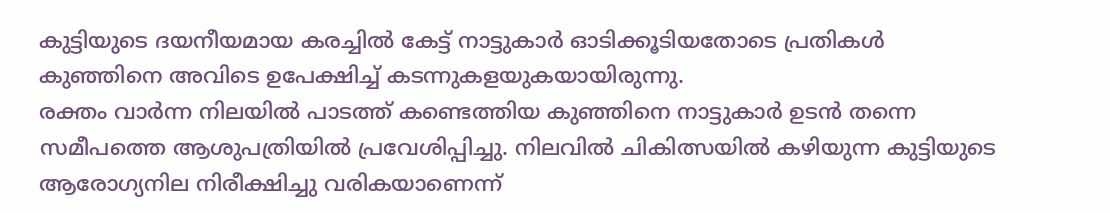കുട്ടിയുടെ ദയനീയമായ കരച്ചിൽ കേട്ട് നാട്ടുകാർ ഓടിക്കൂടിയതോടെ പ്രതികൾ കുഞ്ഞിനെ അവിടെ ഉപേക്ഷിച്ച് കടന്നുകളയുകയായിരുന്നു.
രക്തം വാർന്ന നിലയിൽ പാടത്ത് കണ്ടെത്തിയ കുഞ്ഞിനെ നാട്ടുകാർ ഉടൻ തന്നെ സമീപത്തെ ആശുപത്രിയിൽ പ്രവേശിപ്പിച്ചു. നിലവിൽ ചികിത്സയിൽ കഴിയുന്ന കുട്ടിയുടെ ആരോഗ്യനില നിരീക്ഷിച്ചു വരികയാണെന്ന്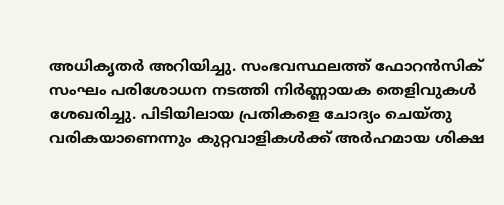അധികൃതർ അറിയിച്ചു. സംഭവസ്ഥലത്ത് ഫോറൻസിക് സംഘം പരിശോധന നടത്തി നിർണ്ണായക തെളിവുകൾ ശേഖരിച്ചു. പിടിയിലായ പ്രതികളെ ചോദ്യം ചെയ്തു വരികയാണെന്നും കുറ്റവാളികൾക്ക് അർഹമായ ശിക്ഷ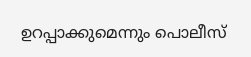ഉറപ്പാക്കുമെന്നും പൊലീസ്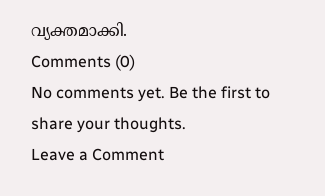വ്യക്തമാക്കി.
Comments (0)
No comments yet. Be the first to share your thoughts.
Leave a Comment